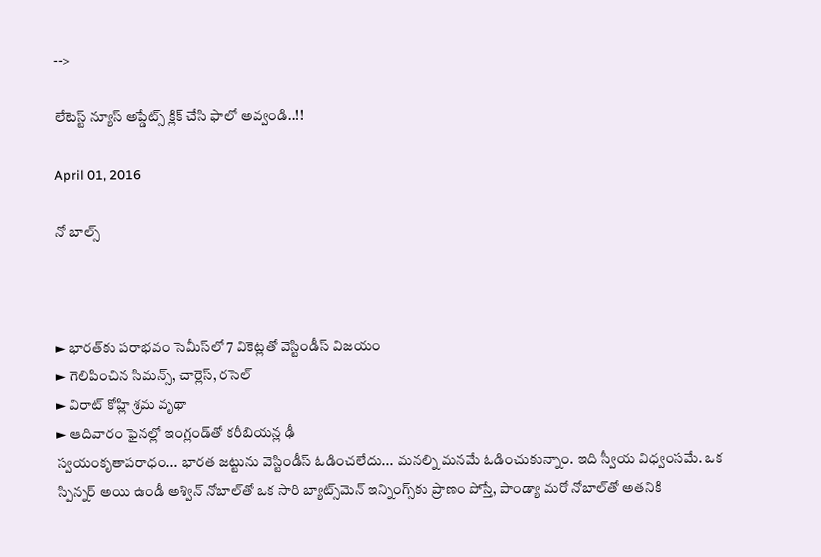-->

లేటెస్ట్ న్యూస్ అప్డేట్స్ క్లిక్ చేసి ఫాలో అవ్వండి..!!

April 01, 2016

నో బాల్స్



► భారత్‌కు పరాభవం సెమీస్‌లో 7 వికెట్లతో వెస్టిండీస్ విజయం
► గెలిపించిన సిమన్స్, చార్లెస్, రసెల్
► విరాట్ కోహ్లి శ్రమ వృథా
► ఆదివారం ఫైనల్లో ఇంగ్లండ్‌తో కరీబియన్ల ఢీ
స్వయంకృతాపరాధం... భారత జట్టును వెస్టిండీస్ ఓడించలేదు... మనల్ని మనమే ఓడించుకున్నాం. ఇది స్వీయ విధ్వంసమే. ఒక స్పిన్నర్ అయి ఉండీ అశ్విన్ నోబాల్‌తో ఒక సారి బ్యాట్స్‌మెన్ ఇన్నింగ్స్‌కు ప్రాణం పోస్తే, పాండ్యా మరో నోబాల్‌తో అతనికి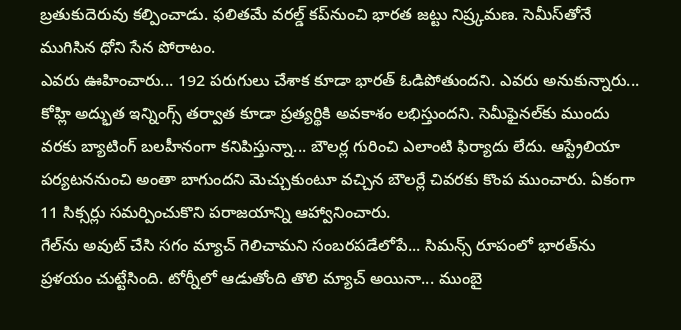బ్రతుకుదెరువు కల్పించాడు. ఫలితమే వరల్డ్ కప్‌నుంచి భారత జట్టు నిష్ర్కమణ. సెమీస్‌తోనే ముగిసిన ధోని సేన పోరాటం.
ఎవరు ఊహించారు... 192 పరుగులు చేశాక కూడా భారత్ ఓడిపోతుందని. ఎవరు అనుకున్నారు... కోహ్లి అద్భుత ఇన్నింగ్స్ తర్వాత కూడా ప్రత్యర్థికి అవకాశం లభిస్తుందని. సెమీఫైనల్‌కు ముందు వరకు బ్యాటింగ్ బలహీనంగా కనిపిస్తున్నా... బౌలర్ల గురించి ఎలాంటి ఫిర్యాదు లేదు. ఆస్ట్రేలియా పర్యటననుంచి అంతా బాగుందని మెచ్చుకుంటూ వచ్చిన బౌలర్లే చివరకు కొంప ముంచారు. ఏకంగా 11 సిక్సర్లు సమర్పించుకొని పరాజయాన్ని ఆహ్వానించారు.
గేల్‌ను అవుట్ చేసి సగం మ్యాచ్ గెలిచామని సంబరపడేలోపే... సిమన్స్ రూపంలో భారత్‌ను ప్రళయం చుట్టేసింది. టోర్నీలో ఆడుతోంది తొలి మ్యాచ్ అయినా... ముంబై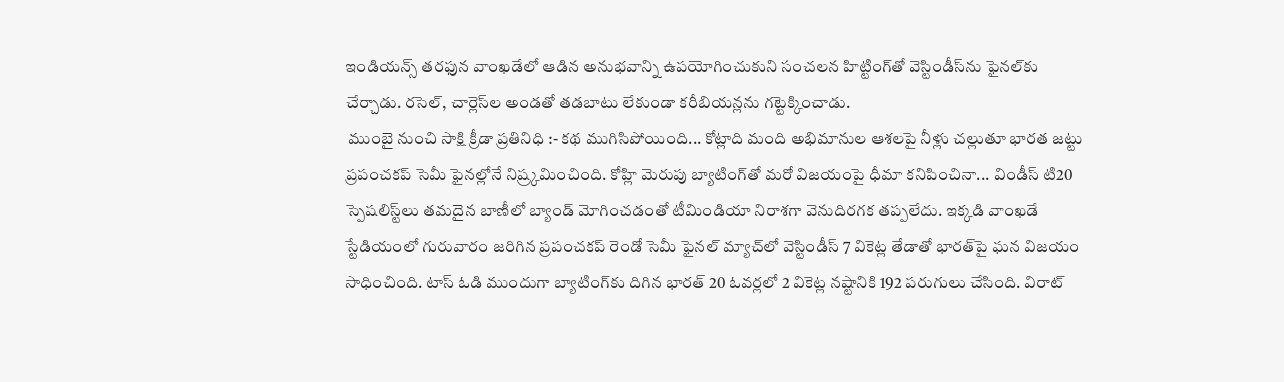ఇండియన్స్ తరఫున వాంఖడేలో ఆడిన అనుభవాన్ని ఉపయోగించుకుని సంచలన హిట్టింగ్‌తో వెస్టిండీస్‌ను ఫైనల్‌కు చేర్చాడు. రసెల్, చార్లెస్‌ల అండతో తడబాటు లేకుండా కరీబియన్లను గట్టెక్కించాడు.
 ముంబై నుంచి సాక్షి క్రీడా ప్రతినిధి :- కథ ముగిసిపోయింది... కోట్లాది మంది అభిమానుల ఆశలపై నీళ్లు చల్లుతూ భారత జట్టు ప్రపంచకప్ సెమీ ఫైనల్లోనే నిష్ర్కమించింది. కోహ్లి మెరుపు బ్యాటింగ్‌తో మరో విజయంపై ధీమా కనిపించినా... విండీస్ టి20 స్పెషలిస్ట్‌లు తమదైన బాణీలో బ్యాండ్ మోగించడంతో టీమిండియా నిరాశగా వెనుదిరగక తప్పలేదు. ఇక్కడి వాంఖడే స్టేడియంలో గురువారం జరిగిన ప్రపంచకప్ రెండో సెమీ ఫైనల్ మ్యాచ్‌లో వెస్టిండీస్ 7 వికెట్ల తేడాతో భారత్‌పై ఘన విజయం సాధించింది. టాస్ ఓడి ముందుగా బ్యాటింగ్‌కు దిగిన భారత్ 20 ఓవర్లలో 2 వికెట్ల నష్టానికి 192 పరుగులు చేసింది. విరాట్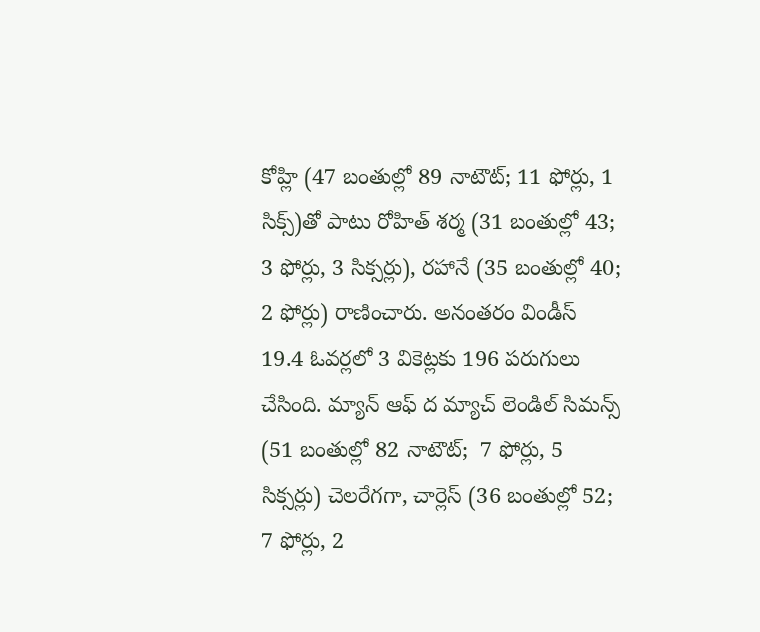కోహ్లి (47 బంతుల్లో 89 నాటౌట్; 11 ఫోర్లు, 1 సిక్స్)తో పాటు రోహిత్ శర్మ (31 బంతుల్లో 43; 3 ఫోర్లు, 3 సిక్సర్లు), రహానే (35 బంతుల్లో 40; 2 ఫోర్లు) రాణించారు. అనంతరం విండీస్ 19.4 ఓవర్లలో 3 వికెట్లకు 196 పరుగులు చేసింది. మ్యాన్ ఆఫ్ ద మ్యాచ్ లెండిల్ సిమన్స్ (51 బంతుల్లో 82 నాటౌట్;  7 ఫోర్లు, 5 సిక్సర్లు) చెలరేగగా, చార్లెస్ (36 బంతుల్లో 52; 7 ఫోర్లు, 2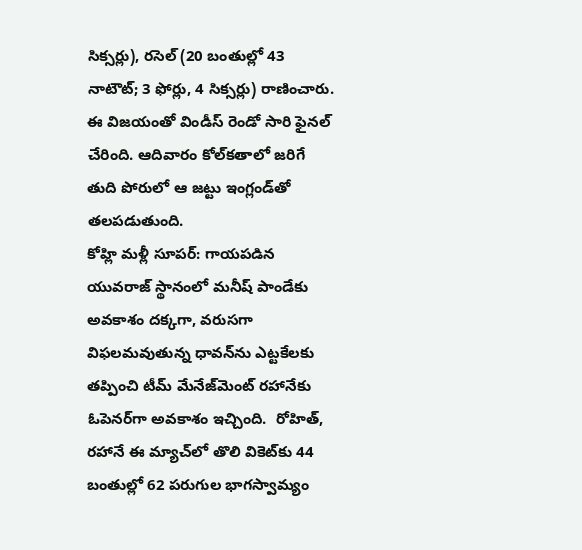సిక్సర్లు), రసెల్ (20 బంతుల్లో 43 నాటౌట్; 3 ఫోర్లు, 4 సిక్సర్లు) రాణించారు. ఈ విజయంతో విండీస్ రెండో సారి ఫైనల్ చేరింది. ఆదివారం కోల్‌కతాలో జరిగే తుది పోరులో ఆ జట్టు ఇంగ్లండ్‌తో తలపడుతుంది.
కోహ్లి మళ్లీ సూపర్: గాయపడిన యువరాజ్ స్థానంలో మనీష్ పాండేకు అవకాశం దక్కగా, వరుసగా విఫలమవుతున్న ధావన్‌ను ఎట్టకేలకు తప్పించి టీమ్ మేనేజ్‌మెంట్ రహానేకు ఓపెనర్‌గా అవకాశం ఇచ్చింది.  రోహిత్, రహానే ఈ మ్యాచ్‌లో తొలి వికెట్‌కు 44 బంతుల్లో 62 పరుగుల భాగస్వామ్యం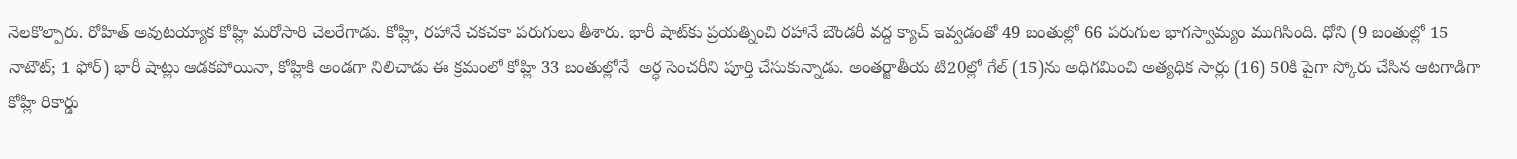నెలకొల్పారు. రోహిత్ అవుటయ్యాక కోహ్లి మరోసారి చెలరేగాడు. కోహ్లి, రహానే చకచకా పరుగులు తీశారు. భారీ షాట్‌కు ప్రయత్నించి రహానే బౌండరీ వద్ద క్యాచ్ ఇవ్వడంతో 49 బంతుల్లో 66 పరుగుల భాగస్వామ్యం ముగిసింది. ధోని (9 బంతుల్లో 15 నాటౌట్; 1 ఫోర్) భారీ షాట్లు ఆడకపోయినా, కోహ్లికి అండగా నిలిచాడు ఈ క్రమంలో కోహ్లి 33 బంతుల్లోనే  అర్ధ సెంచరీని పూర్తి చేసుకున్నాడు. అంతర్జాతీయ టి20ల్లో గేల్ (15)ను అధిగమించి అత్యధిక సార్లు (16) 50కి పైగా స్కోరు చేసిన ఆటగాడిగా కోహ్లి రికార్డు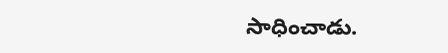సాధించాడు.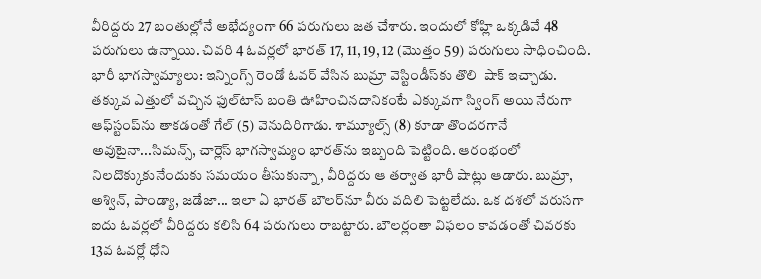వీరిద్దరు 27 బంతుల్లోనే అభేద్యంగా 66 పరుగులు జత చేశారు. ఇందులో కోహ్లి ఒక్కడివే 48 పరుగులు ఉన్నాయి. చివరి 4 ఓవర్లలో భారత్ 17, 11, 19, 12 (మొత్తం 59) పరుగులు సాధించింది.
భారీ భాగస్వామ్యాలు: ఇన్నింగ్స్ రెండో ఓవర్ వేసిన బుమ్రా వెస్టిండీస్‌కు తొలి  షాక్ ఇచ్చాడు. తక్కువ ఎత్తులో వచ్చిన ఫుల్‌టాస్ బంతి ఊహించినదానికంటే ఎక్కువగా స్వింగ్ అయి నేరుగా ఆఫ్‌స్టంప్‌ను తాకడంతో గేల్ (5) వెనుదిరిగాడు. శామ్యూల్స్ (8) కూడా తొందరగానే అవుటైనా...సిమన్స్, చార్లెస్ భాగస్వామ్యం భారత్‌ను ఇబ్బంది పెట్టింది. ఆరంభంలో నిలదొక్కుకునేందుకు సమయం తీసుకున్నా, వీరిద్దరు ఆ తర్వాత భారీ షాట్లు ఆడారు. బుమ్రా, అశ్విన్, పాండ్యా, జడేజా... ఇలా ఏ భారత్ బౌలర్‌నూ వీరు వదిలి పెట్టలేదు. ఒక దశలో వరుసగా ఐదు ఓవర్లలో వీరిద్దరు కలిసి 64 పరుగులు రాబట్టారు. బౌలర్లంతా విఫలం కావడంతో చివరకు 13వ ఓవర్లో ధోని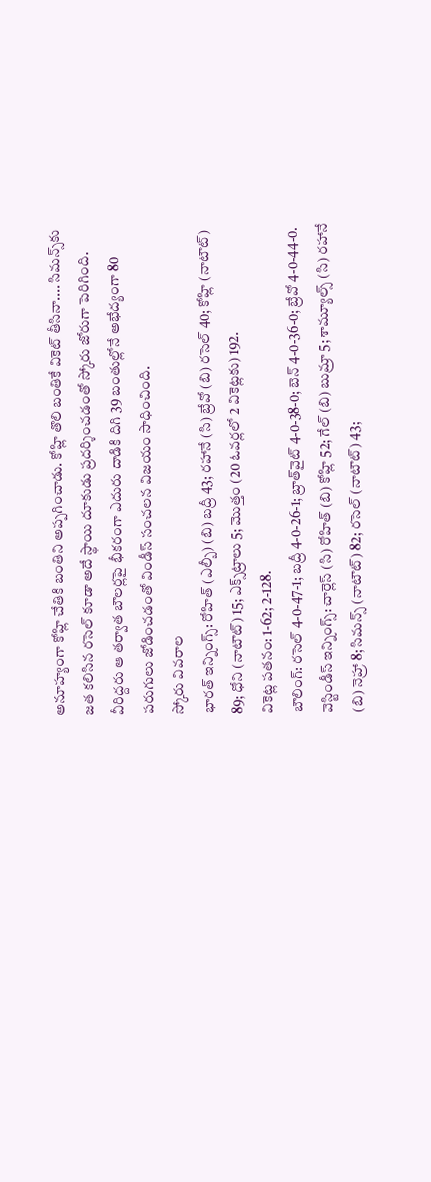అనూహ్యంగా కోహ్లి చేతికి బంతిని అప్పగించాడు. కోహ్లి తొలి బంతికే వికెట్ తీసినా.... సిమన్స్‌కు జత కలిసిన రసెల్ కూడా అదే స్థాయి దూకుడు ప్రదర్శించడంతో స్కోరు జోరుగా పెరిగింది. వీరిద్దరు ఆ తర్వాత బౌలర్లపై భీకరంగా ఎదురు దాడికి దిగి 39 బంతుల్లోనే అభేద్యంగా 80 పరుగులు జోడించడంతో విండీస్ సంచలన విజయం సాధించింది.
స్కోరు వివరాల
భారత్ ఇన్నింగ్స్: రోహిత్ (ఎల్బీ) (బి) బద్రీ 43; రహానే (సి) బ్రేవో (బి) రసెల్ 40; కోహ్లి (నాటౌట్) 89; ధోని (నాటౌట్) 15; ఎక్స్‌ట్రాలు 5; మొత్తం (20 ఓవర్లలో 2 వికెట్లకు) 192.
వికెట్ల పతనం: 1-62; 2-128.
బౌలింగ్: రసెల్ 4-0-47-1; బద్రీ 4-0-26-1; బ్రాత్‌వైట్ 4-0-38-0; బెన్ 4-0-36-0; బ్రేవో 4-0-44-0.
వెస్టిండీస్ ఇన్నింగ్స్: చార్లెస్ (సి) రోహిత్ (బి) కోహ్లి 52; గేల్ (బి) బుమ్రా 5; శామ్యూల్స్ (సి) రహానే (బి) నెహ్రా 8; సిమన్స్ (నాటౌట్) 82; రసెల్ (నాటౌట్) 43;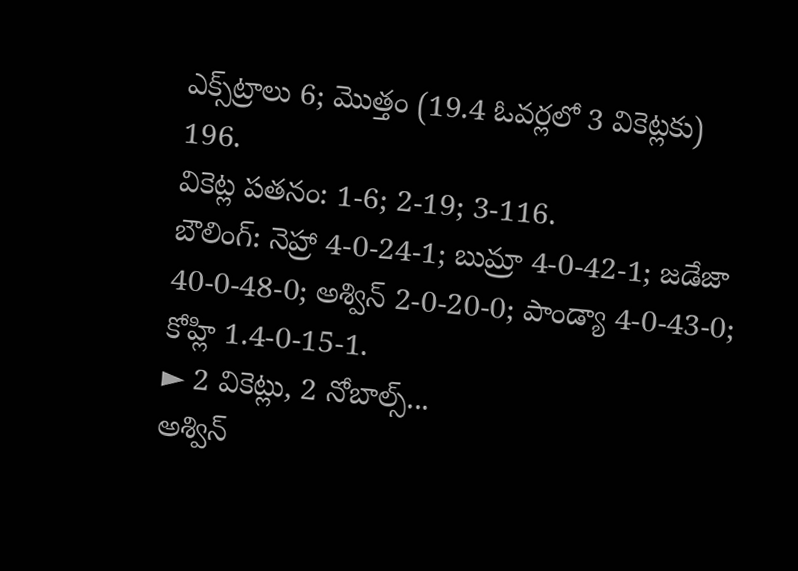ఎక్స్‌ట్రాలు 6; మొత్తం (19.4 ఓవర్లలో 3 వికెట్లకు) 196.
వికెట్ల పతనం: 1-6; 2-19; 3-116.
బౌలింగ్: నెహ్రా 4-0-24-1; బుమ్రా 4-0-42-1; జడేజా 40-0-48-0; అశ్విన్ 2-0-20-0; పాండ్యా 4-0-43-0; కోహ్లి 1.4-0-15-1.
► 2 వికెట్లు, 2 నోబాల్స్...
అశ్విన్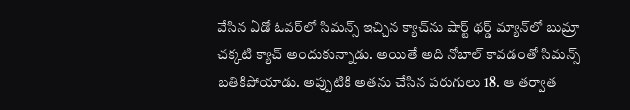వేసిన ఏడో ఓవర్‌లో సిమన్స్ ఇచ్చిన క్యాచ్‌ను షార్ట్ థర్డ్ మ్యాన్‌లో బుమ్రా చక్కటి క్యాచ్ అందుకున్నాడు. అయితే అది నోబాల్ కావడంతో సిమన్స్ బతికిపోయాడు. అప్పుటికి అతను చేసిన పరుగులు 18. ఆ తర్వాత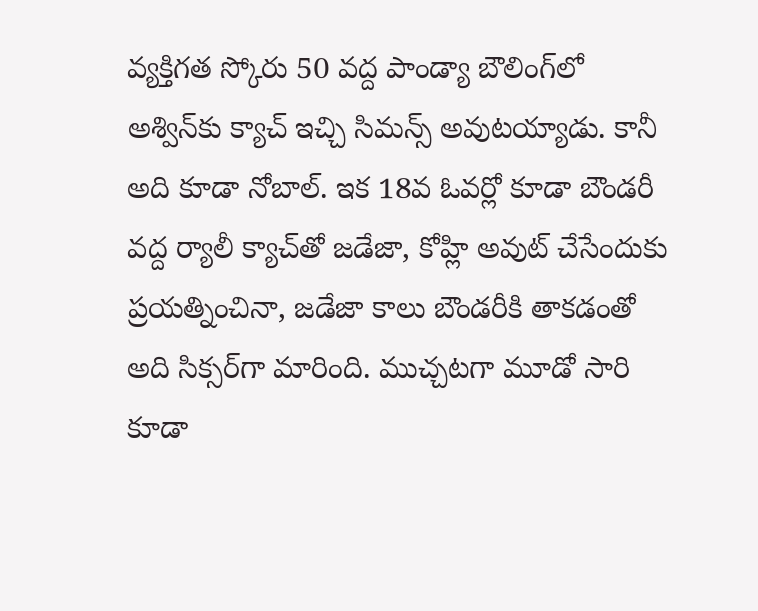వ్యక్తిగత స్కోరు 50 వద్ద పాండ్యా బౌలింగ్‌లో అశ్విన్‌కు క్యాచ్ ఇచ్చి సిమన్స్ అవుటయ్యాడు. కానీ అది కూడా నోబాల్. ఇక 18వ ఓవర్లో కూడా బౌండరీ వద్ద ర్యాలీ క్యాచ్‌తో జడేజా, కోహ్లి అవుట్ చేసేందుకు ప్రయత్నించినా, జడేజా కాలు బౌండరీకి తాకడంతో అది సిక్సర్‌గా మారింది. ముచ్చటగా మూడో సారి కూడా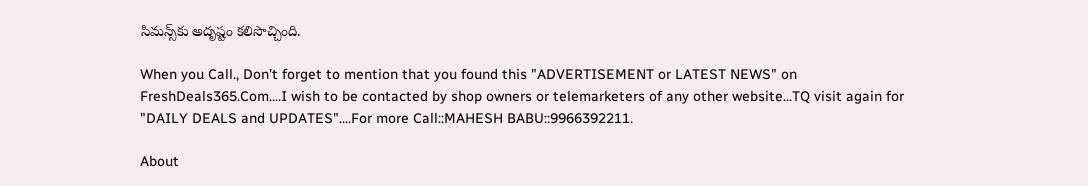సిమన్స్‌కు అదృష్టం కలిసొచ్చింది.

When you Call., Don't forget to mention that you found this "ADVERTISEMENT or LATEST NEWS" on FreshDeals365.Com....I wish to be contacted by shop owners or telemarketers of any other website...TQ visit again for "DAILY DEALS and UPDATES"....For more Call::MAHESH BABU::9966392211.

About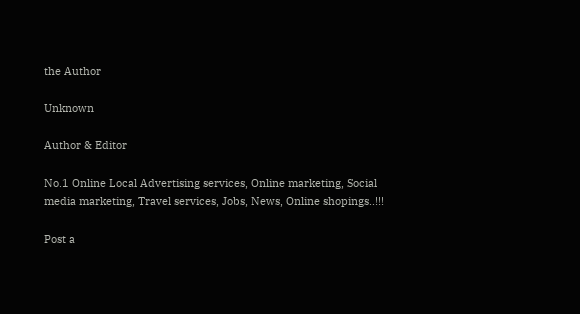the Author

Unknown

Author & Editor

No.1 Online Local Advertising services, Online marketing, Social media marketing, Travel services, Jobs, News, Online shopings..!!!

Post a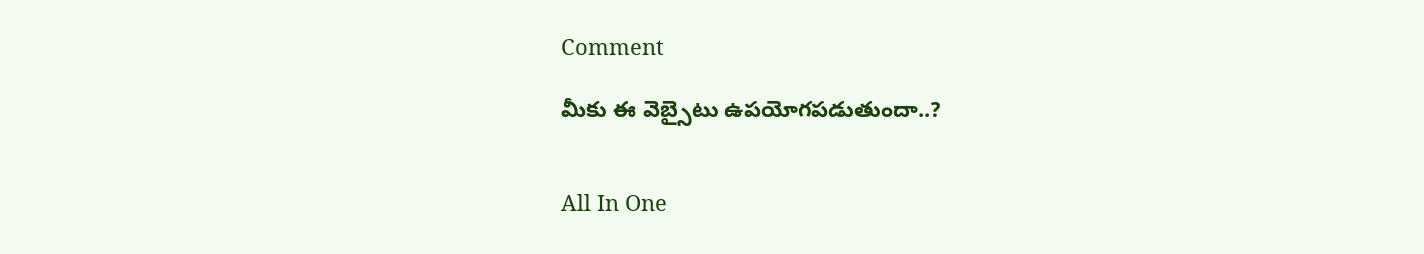Comment

మీకు ఈ వెబ్సైటు ఉపయోగపడుతుందా..?


All In One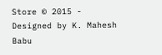Store © 2015 - Designed by K. Mahesh Babu